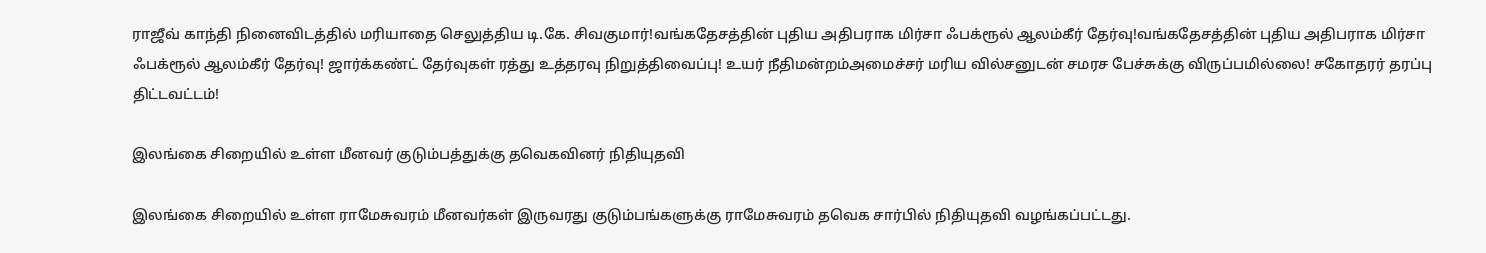ராஜீவ் காந்தி நினைவிடத்தில் மரியாதை செலுத்திய டி.கே. சிவகுமார்!வங்கதேசத்தின் புதிய அதிபராக மிர்சா ஃபக்ரூல் ஆலம்கீர் தேர்வு!வங்கதேசத்தின் புதிய அதிபராக மிர்சா ஃபக்ரூல் ஆலம்கீர் தேர்வு! ஜார்க்கண்ட் தேர்வுகள் ரத்து உத்தரவு நிறுத்திவைப்பு! உயர் நீதிமன்றம்அமைச்சர் மரிய வில்சனுடன் சமரச பேச்சுக்கு விருப்பமில்லை! சகோதரர் தரப்பு திட்டவட்டம்!

இலங்கை சிறையில் உள்ள மீனவர் குடும்பத்துக்கு தவெகவினர் நிதியுதவி

இலங்கை சிறையில் உள்ள ராமேசுவரம் மீனவர்கள் இருவரது குடும்பங்களுக்கு ராமேசுவரம் தவெக சார்பில் நிதியுதவி வழங்கப்பட்டது.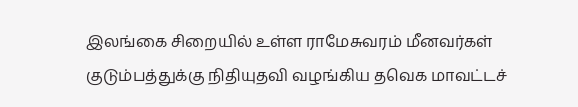இலங்கை சிறையில் உள்ள ராமேசுவரம் மீனவர்கள் குடும்பத்துக்கு நிதியுதவி வழங்கிய தவெக மாவட்டச்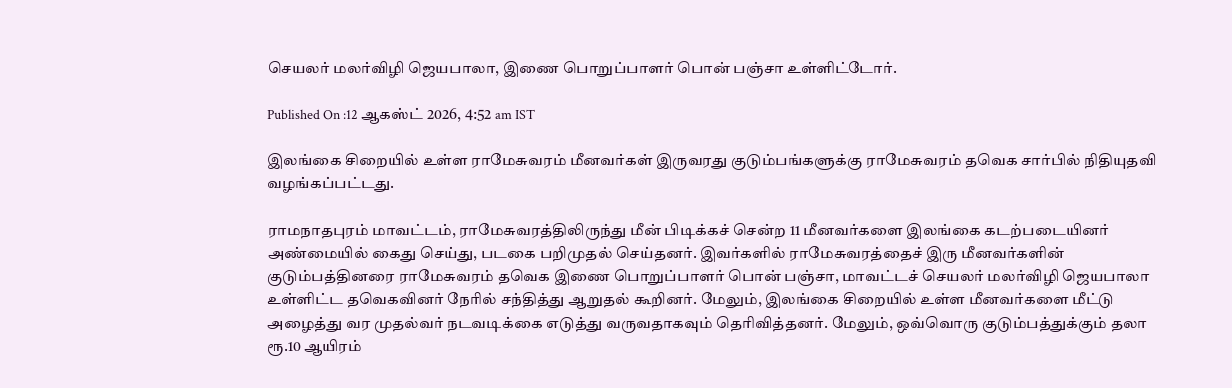செயலர் மலர்விழி ஜெயபாலா, இணை பொறுப்பாளர் பொன் பஞ்சா உள்ளிட்டோர்.

Published On :12 ஆகஸ்ட் 2026, 4:52 am IST

இலங்கை சிறையில் உள்ள ராமேசுவரம் மீனவர்கள் இருவரது குடும்பங்களுக்கு ராமேசுவரம் தவெக சார்பில் நிதியுதவி வழங்கப்பட்டது.

ராமநாதபுரம் மாவட்டம், ராமேசுவரத்திலிருந்து மீன் பிடிக்கச் சென்ற 11 மீனவர்களை இலங்கை கடற்படையினர் அண்மையில் கைது செய்து, படகை பறிமுதல் செய்தனர். இவர்களில் ராமேசுவரத்தைச் இரு மீனவர்களின் குடும்பத்தினரை ராமேசுவரம் தவெக இணை பொறுப்பாளர் பொன் பஞ்சா, மாவட்டச் செயலர் மலர்விழி ஜெயபாலா உள்ளிட்ட தவெகவினர் நேரில் சந்தித்து ஆறுதல் கூறினர். மேலும், இலங்கை சிறையில் உள்ள மீனவர்களை மீட்டு அழைத்து வர முதல்வர் நடவடிக்கை எடுத்து வருவதாகவும் தெரிவித்தனர். மேலும், ஒவ்வொரு குடும்பத்துக்கும் தலா ரூ.10 ஆயிரம்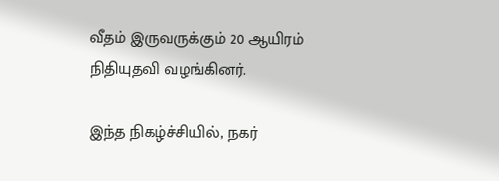வீதம் இருவருக்கும் 20 ஆயிரம் நிதியுதவி வழங்கினர்.

இந்த நிகழ்ச்சியில், நகர்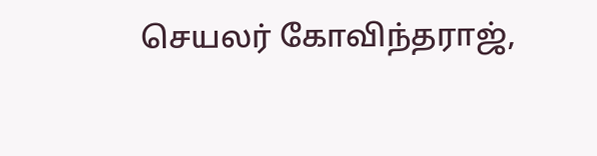செயலர் கோவிந்தராஜ்,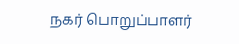நகர் பொறுப்பாளர்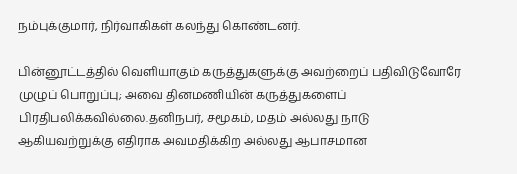நம்புக்குமார், நிர்வாகிகள் கலந்து கொண்டனர்.

பின்னூட்டத்தில் வெளியாகும் கருத்துகளுக்கு அவற்றைப் பதிவிடுவோரே முழுப் பொறுப்பு; அவை தினமணியின் கருத்துகளைப் பிரதிபலிக்கவில்லை.தனிநபர், சமூகம், மதம் அல்லது நாடு ஆகியவற்றுக்கு எதிராக அவமதிக்கிற அல்லது ஆபாசமான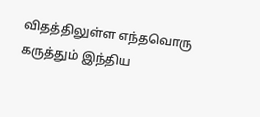விதத்திலுள்ள எந்தவொரு கருத்தும் இந்திய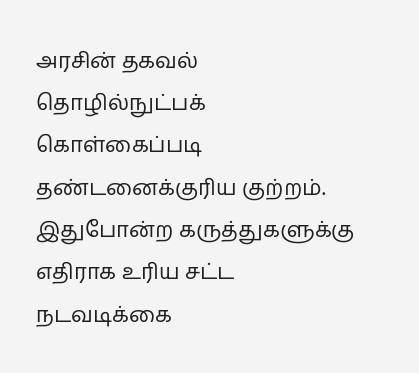அரசின் தகவல் தொழில்நுட்பக் கொள்கைப்படி தண்டனைக்குரிய குற்றம். இதுபோன்ற கருத்துகளுக்கு எதிராக உரிய சட்ட நடவடிக்கை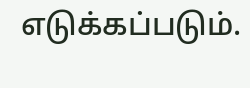எடுக்கப்படும்.